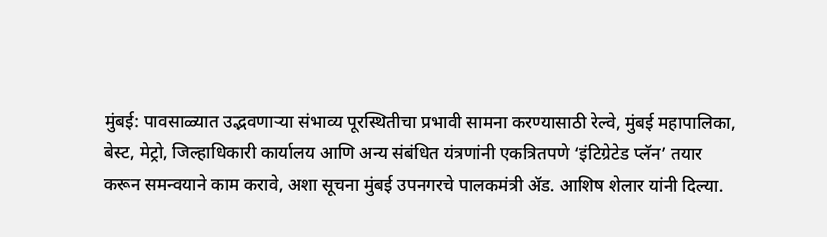मुंबई: पावसाळ्यात उद्भवणाऱ्या संभाव्य पूरस्थितीचा प्रभावी सामना करण्यासाठी रेल्वे, मुंबई महापालिका, बेस्ट, मेट्रो, जिल्हाधिकारी कार्यालय आणि अन्य संबंधित यंत्रणांनी एकत्रितपणे ‘इंटिग्रेटेड प्लॅन’ तयार करून समन्वयाने काम करावे, अशा सूचना मुंबई उपनगरचे पालकमंत्री ॲड. आशिष शेलार यांनी दिल्या.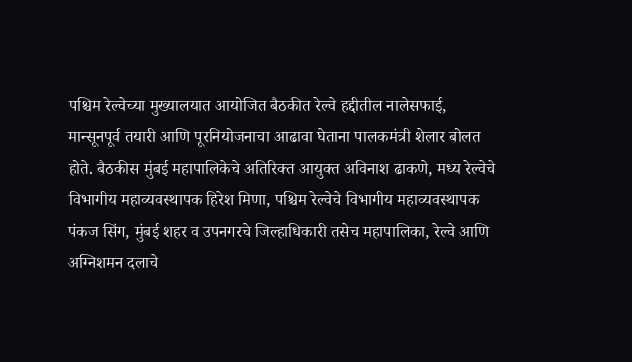पश्चिम रेल्वेच्या मुख्यालयात आयोजित बैठकीत रेल्वे हद्दीतील नालेसफाई, मान्सूनपूर्व तयारी आणि पूरनियोजनाचा आढावा घेताना पालकमंत्री शेलार बोलत होते. बैठकीस मुंबई महापालिकेचे अतिरिक्त आयुक्त अविनाश ढाकणे, मध्य रेल्वेचे विभागीय महाव्यवस्थापक हिरेश मिणा, पश्चिम रेल्वेचे विभागीय महाव्यवस्थापक पंकज सिंग, मुंबई शहर व उपनगरचे जिल्हाधिकारी तसेच महापालिका, रेल्वे आणि अग्निशमन दलाचे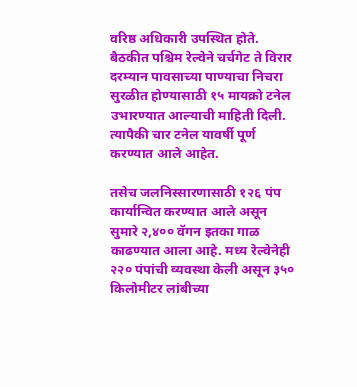वरिष्ठ अधिकारी उपस्थित होते. बैठकीत पश्चिम रेल्वेने चर्चगेट ते विरार दरम्यान पावसाच्या पाण्याचा निचरा सुरळीत होण्यासाठी १५ मायक्रो टनेल उभारण्यात आल्याची माहिती दिली. त्यापैकी चार टनेल यावर्षी पूर्ण करण्यात आले आहेत.

तसेच जलनिस्सारणासाठी १२६ पंप कार्यान्वित करण्यात आले असून सुमारे २,४०० वॅगन इतका गाळ काढण्यात आला आहे. मध्य रेल्वेनेही २२० पंपांची व्यवस्था केली असून ३५० किलोमीटर लांबीच्या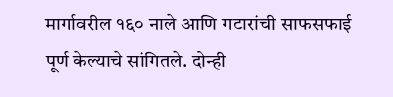मार्गावरील १६० नाले आणि गटारांची साफसफाई पूर्ण केल्याचे सांगितले. दोन्ही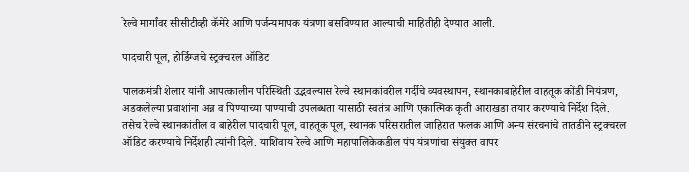रेल्वे मार्गांवर सीसीटीव्ही कॅमेरे आणि पर्जन्यमापक यंत्रणा बसविण्यात आल्याची माहितीही देण्यात आली.

पादचारी पूल, होर्डिग्जचे स्ट्रक्चरल ऑडिट

पालकमंत्री शेलार यांनी आपत्कालीन परिस्थिती उद्भवल्यास रेल्वे स्थानकांवरील गर्दीचे व्यवस्थापन, स्थानकाबाहेरील वाहतूक कोंडी नियंत्रण, अडकलेल्या प्रवाशांना अन्न व पिण्याच्या पाण्याची उपलब्धता यासाठी स्वतंत्र आणि एकात्मिक कृती आराखडा तयार करण्याचे निर्देश दिले. तसेच रेल्वे स्थानकांतील व बाहेरील पादचारी पूल, वाहतूक पूल, स्थानक परिसरातील जाहिरात फलक आणि अन्य संरचनांचे तातडीने स्ट्रक्चरल ऑडिट करण्याचे निर्देशही त्यांनी दिले. याशिवाय रेल्वे आणि महापालिकेकडील पंप यंत्रणांचा संयुक्त वापर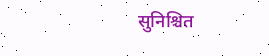सुनिश्चित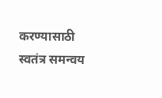करण्यासाठी स्वतंत्र समन्वय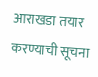आराखडा तयार करण्याची सूचना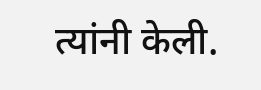त्यांनी केली.